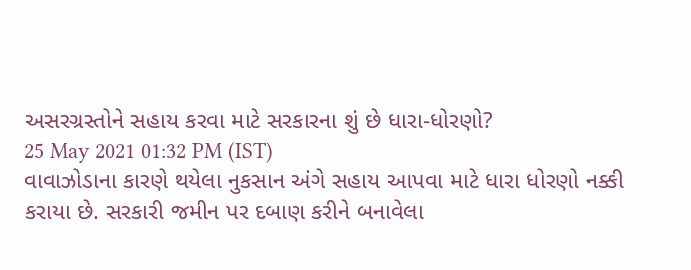અસરગ્રસ્તોને સહાય કરવા માટે સરકારના શું છે ધારા-ધોરણો?
25 May 2021 01:32 PM (IST)
વાવાઝોડાના કારણે થયેલા નુકસાન અંગે સહાય આપવા માટે ધારા ધોરણો નક્કી કરાયા છે. સરકારી જમીન પર દબાણ કરીને બનાવેલા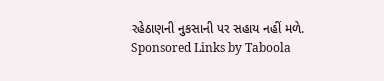રહેઠાણની નુકસાની પર સહાય નહીં મળે.
Sponsored Links by Taboola